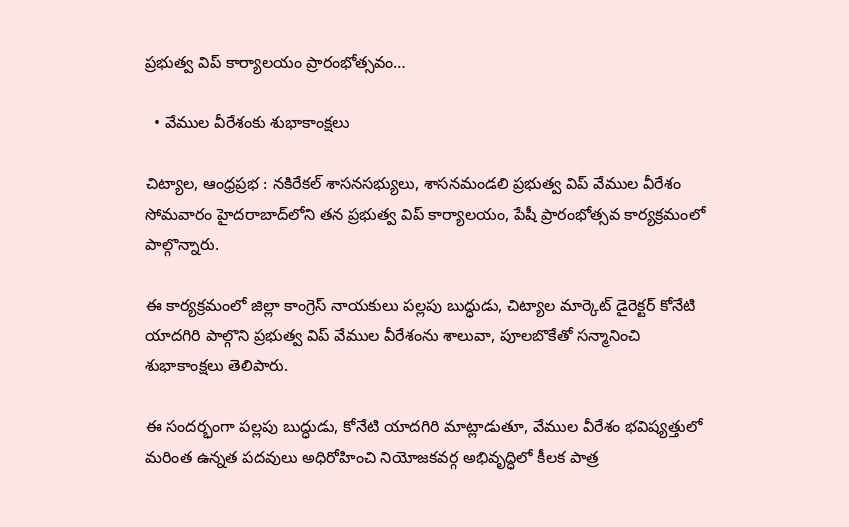ప్రభుత్వ విప్ కార్యాలయం ప్రారంభోత్సవం…

  • వేముల వీరేశంకు శుభాకాంక్షలు

చిట్యాల, ఆంధ్రప్రభ : నకిరేకల్ శాసనసభ్యులు, శాసనమండలి ప్రభుత్వ విప్ వేముల వీరేశం సోమవారం హైదరాబాద్‌లోని తన ప్రభుత్వ విప్ కార్యాలయం, పేషీ ప్రారంభోత్సవ కార్యక్రమంలో పాల్గొన్నారు.

ఈ కార్యక్రమంలో జిల్లా కాంగ్రెస్ నాయకులు పల్లపు బుద్ధుడు, చిట్యాల మార్కెట్ డైరెక్టర్ కోనేటి యాదగిరి పాల్గొని ప్రభుత్వ విప్ వేముల వీరేశంను శాలువా, పూలబొకేతో సన్మానించి శుభాకాంక్షలు తెలిపారు.

ఈ సందర్భంగా పల్లపు బుద్ధుడు, కోనేటి యాదగిరి మాట్లాడుతూ, వేముల వీరేశం భవిష్యత్తులో మరింత ఉన్నత పదవులు అధిరోహించి నియోజకవర్గ అభివృద్ధిలో కీలక పాత్ర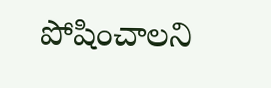పోషించాలని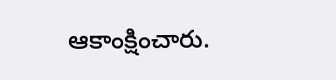ఆకాంక్షించారు.